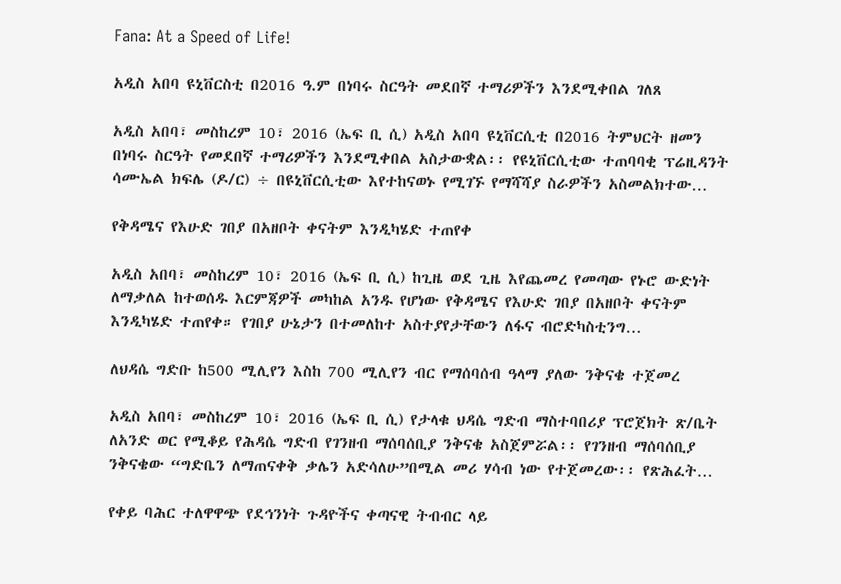Fana: At a Speed of Life!

አዲስ አበባ ዩኒቨርስቲ በ2016 ዓ.ም በነባሩ ስርዓት መደበኛ ተማሪዎችን እንደሚቀበል ገለጸ

አዲስ አበባ፣ መስከረም 10፣ 2016 (ኤፍ ቢ ሲ) አዲስ አበባ ዩኒቨርሲቲ በ2016 ትምህርት ዘመን በነባሩ ስርዓት የመደበኛ ተማሪዎችን እንደሚቀበል አስታውቋል፡፡ የዩኒቨርሲቲው ተጠባባቂ ፕሬዚዳንት ሳሙኤል ክፍሌ (ዶ/ር) ÷ በዩኒቨርሲቲው እየተከናወኑ የሚገኙ የማሻሻያ ስራዎችን አስመልክተው…

የቅዳሜና የእሁድ ገበያ በአዘቦት ቀናትም እንዲካሄድ ተጠየቀ

አዲስ አበባ፣ መስከረም 10፣ 2016 (ኤፍ ቢ ሲ) ከጊዜ ወደ ጊዜ እየጨመረ የመጣው የኑሮ ውድነት ለማቃለል ከተወሰዱ እርምጃዎች መካከል አንዱ የሆነው የቅዳሜና የእሁድ ገበያ በአዘቦት ቀናትም እንዲካሄድ ተጠየቀ። የገበያ ሁኔታን በተመለከተ አስተያየታቸውን ለፋና ብሮድካስቲንግ…

ለህዳሴ ግድቡ ከ500 ሚሊየን እስከ 700 ሚሊየን ብር የማሰባሰብ ዓላማ ያለው ንቅናቄ ተጀመረ

አዲስ አበባ፣ መስከረም 10፣ 2016 (ኤፍ ቢ ሲ) የታላቁ ህዳሴ ግድብ ማስተባበሪያ ፕሮጀክት ጽ/ቤት ለአንድ ወር የሚቆይ የሕዳሴ ግድብ የገንዘብ ማሰባሰቢያ ንቅናቄ አስጀምሯል፡፡ የገንዘብ ማሰባሰቢያ ንቅናቄው “ግድቤን ለማጠናቀቅ ቃሌን አድሳለሁ”በሚል መሪ ሃሳብ ነው የተጀመረው፡፡ የጽሕፈት…

የቀይ ባሕር ተለዋዋጭ የደኅንነት ጉዳዮችና ቀጣናዊ ትብብር ላይ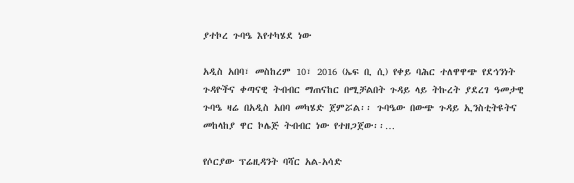ያተኮረ ጉባዔ እየተካሄደ ነው

አዲስ አበባ፣ መስከረም 10፣ 2016 (ኤፍ ቢ ሲ) የቀይ ባሕር ተለዋዋጭ የደኅንነት ጉዳዮችና ቀጣናዊ ትብብር ማጠናከር በሚቻልበት ጉዳይ ላይ ትኩረት ያደረገ ዓመታዊ ጉባዔ ዛሬ በአዲስ አበባ መካሄድ ጀምሯል፡፡ ጉባዔው በውጭ ጉዳይ ኢንስቲትዩትና መከላከያ ዋር ኮሌጅ ትብብር ነው የተዘጋጀው፡፡…

የሶርያው ፕሬዚዳንት ባሻር አል-አሳድ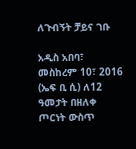ለጉብኝት ቻይና ገቡ

አዲስ አበባ፣ መስከረም 10፣ 2016 (ኤፍ ቢ ሲ) ለ12 ዓመታት በዘለቀ ጦርነት ውስጥ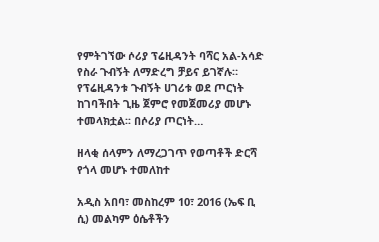የምትገኘው ሶሪያ ፕሬዚዳንት ባሻር አል-አሳድ የስራ ጉብኝት ለማድረግ ቻይና ይገኛሉ። የፕሬዚዳንቱ ጉብኝት ሀገሪቱ ወደ ጦርነት ከገባችበት ጊዜ ጀምሮ የመጀመሪያ መሆኑ ተመላክቷል፡፡ በሶሪያ ጦርነት…

ዘላቂ ሰላምን ለማረጋገጥ የወጣቶች ድርሻ የጎላ መሆኑ ተመለከተ

አዲስ አበባ፣ መስከረም 10፣ 2016 (ኤፍ ቢ ሲ) መልካም ዕሴቶችን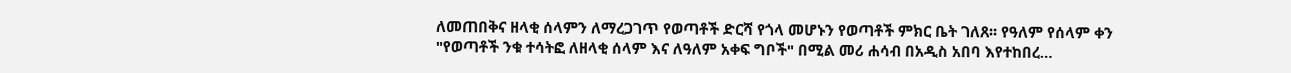ለመጠበቅና ዘላቂ ሰላምን ለማረጋገጥ የወጣቶች ድርሻ የጎላ መሆኑን የወጣቶች ምክር ቤት ገለጸ፡፡ የዓለም የሰላም ቀን "የወጣቶች ንቁ ተሳትፎ ለዘላቂ ሰላም እና ለዓለም አቀፍ ግቦች" በሚል መሪ ሐሳብ በአዲስ አበባ እየተከበረ…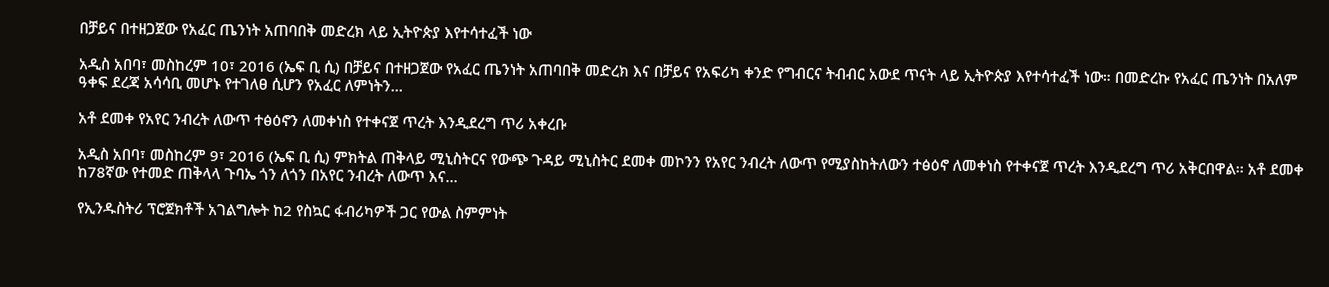በቻይና በተዘጋጀው የአፈር ጤንነት አጠባበቅ መድረክ ላይ ኢትዮጵያ እየተሳተፈች ነው

አዲስ አበባ፣ መስከረም 10፣ 2016 (ኤፍ ቢ ሲ) በቻይና በተዘጋጀው የአፈር ጤንነት አጠባበቅ መድረክ እና በቻይና የአፍሪካ ቀንድ የግብርና ትብብር አውደ ጥናት ላይ ኢትዮጵያ እየተሳተፈች ነው። በመድረኩ የአፈር ጤንነት በአለም ዓቀፍ ደረጃ አሳሳቢ መሆኑ የተገለፀ ሲሆን የአፈር ለምነትን…

አቶ ደመቀ የአየር ንብረት ለውጥ ተፅዕኖን ለመቀነስ የተቀናጀ ጥረት እንዲደረግ ጥሪ አቀረቡ

አዲስ አበባ፣ መስከረም 9፣ 2016 (ኤፍ ቢ ሲ) ምክትል ጠቅላይ ሚኒስትርና የውጭ ጉዳይ ሚኒስትር ደመቀ መኮንን የአየር ንብረት ለውጥ የሚያስከትለውን ተፅዕኖ ለመቀነስ የተቀናጀ ጥረት እንዲደረግ ጥሪ አቅርበዋል፡፡ አቶ ደመቀ ከ78ኛው የተመድ ጠቅላላ ጉባኤ ጎን ለጎን በአየር ንብረት ለውጥ እና…

የኢንዱስትሪ ፕሮጀክቶች አገልግሎት ከ2 የስኳር ፋብሪካዎች ጋር የውል ስምምነት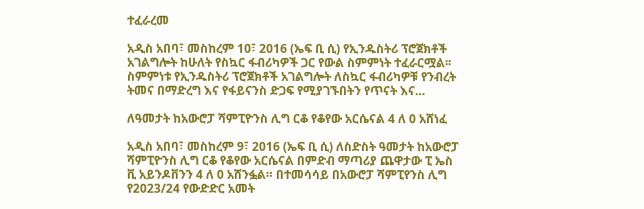ተፈራረመ

አዲስ አበባ፣ መስከረም 10፣ 2016 (ኤፍ ቢ ሲ) የኢንዱስትሪ ፕሮጀክቶች አገልግሎት ከሁለት የስኳር ፋብሪካዎች ጋር የውል ስምምነት ተፈራርሟል፡፡ ስምምነቱ የኢንዱስትሪ ፕሮጀክቶች አገልግሎት ለስኳር ፋብሪካዎቹ የንብረት ትመና በማድረግ እና የፋይናንስ ድጋፍ የሚያገኙበትን የጥናት እና…

ለዓመታት ከአውሮፓ ሻምፒዮንስ ሊግ ርቆ የቆየው አርሴናል 4 ለ 0 አሸነፈ

አዲስ አበባ፣ መስከረም 9፣ 2016 (ኤፍ ቢ ሲ) ለስድስት ዓመታት ከአውሮፓ ሻምፒዮንስ ሊግ ርቆ የቆየው አርሴናል በምድብ ማጣሪያ ጨዋታው ፒ ኤስ ቪ አይንዶቨንን 4 ለ 0 አሸንፏል። በተመሳሳይ በአውሮፓ ሻምፒየንስ ሊግ የ2023/24 የውድድር አመት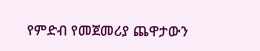የምድብ የመጀመሪያ ጨዋታውን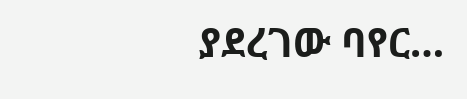ያደረገው ባየር…